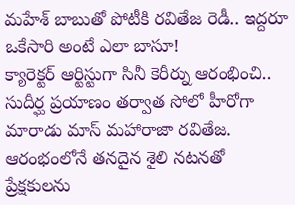మహేశ్ బాబుతో పోటీకి రవితేజ రెడీ.. ఇద్దరూ ఒకేసారి అంటే ఎలా బాసూ!
క్యారెక్టర్ ఆర్టిస్టుగా సినీ కెరీర్ను ఆరంభించి.. సుదీర్ఘ ప్రయాణం తర్వాత సోలో హీరోగా మారాడు మాస్ మహారాజా రవితేజ. ఆరంభంలోనే తనదైన శైలి నటనతో ప్రేక్షకులను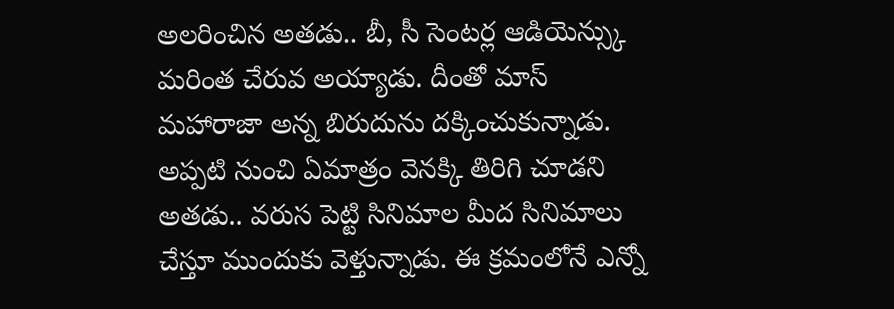అలరించిన అతడు.. బీ, సీ సెంటర్ల ఆడియెన్స్కు మరింత చేరువ అయ్యాడు. దీంతో మాస్ మహారాజా అన్న బిరుదును దక్కించుకున్నాడు. అప్పటి నుంచి ఏమాత్రం వెనక్కి తిరిగి చూడని అతడు.. వరుస పెట్టి సినిమాల మీద సినిమాలు చేస్తూ ముందుకు వెళ్తున్నాడు. ఈ క్రమంలోనే ఎన్నో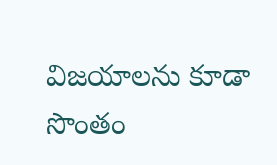విజయాలను కూడా సొంతం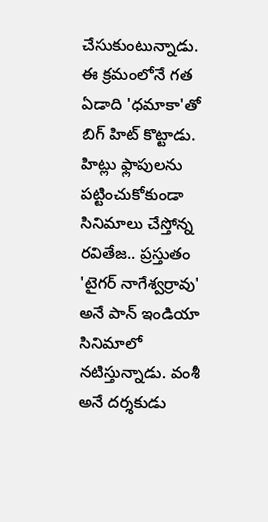చేసుకుంటున్నాడు. ఈ క్రమంలోనే గత ఏడాది 'ధమాకా'తో బిగ్ హిట్ కొట్టాడు.
హిట్లు ఫ్లాపులను పట్టించుకోకుండా సినిమాలు చేస్తోన్న రవితేజ.. ప్రస్తుతం 'టైగర్ నాగేశ్వర్రావు' అనే పాన్ ఇండియా సినిమాలో నటిస్తున్నాడు. వంశీ అనే దర్శకుడు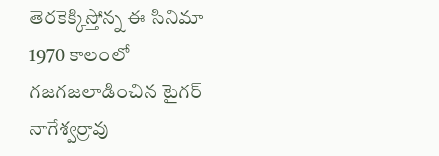తెరకెక్కిస్తోన్న ఈ సినిమా 1970 కాలంలో గజగజలాడించిన టైగర్ నాగేశ్వర్రావు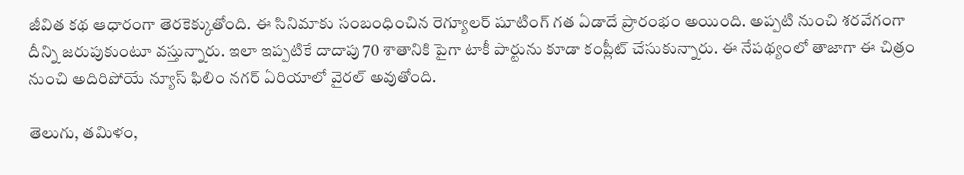జీవిత కథ ఆధారంగా తెరకెక్కుతోంది. ఈ సినిమాకు సంబంధించిన రెగ్యూలర్ షూటింగ్ గత ఏడాదే ప్రారంభం అయింది. అప్పటి నుంచి శరవేగంగా దీన్ని జరుపుకుంటూ వస్తున్నారు. ఇలా ఇప్పటికే దాదాపు 70 శాతానికి పైగా టాకీ పార్టును కూడా కంప్లీట్ చేసుకున్నారు. ఈ నేపథ్యంలో తాజాగా ఈ చిత్రం నుంచి అదిరిపోయే న్యూస్ ఫిలిం నగర్ ఏరియాలో వైరల్ అవుతోంది.

తెలుగు, తమిళం,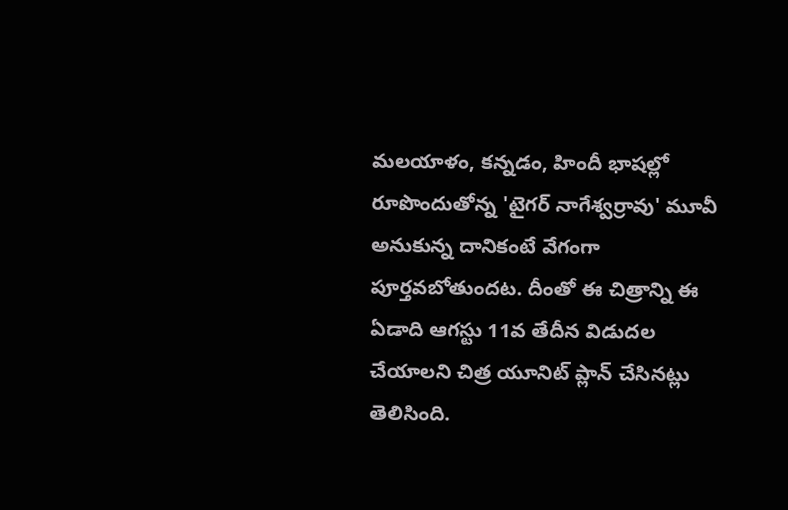మలయాళం, కన్నడం, హిందీ భాషల్లో రూపొందుతోన్న 'టైగర్ నాగేశ్వర్రావు' మూవీ అనుకున్న దానికంటే వేగంగా పూర్తవబోతుందట. దీంతో ఈ చిత్రాన్ని ఈ ఏడాది ఆగస్టు 11వ తేదీన విడుదల చేయాలని చిత్ర యూనిట్ ప్లాన్ చేసినట్లు తెలిసింది.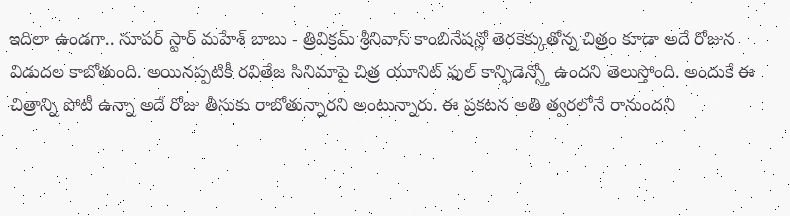ఇదిలా ఉండగా.. సూపర్ స్టార్ మహేశ్ బాబు - త్రివిక్రమ్ శ్రీనివాస్ కాంబినేషన్లో తెరకెక్కుతోన్న చిత్రం కూడా అదే రోజున విడుదల కాబోతుంది. అయినప్పటికీ రవితేజ సినిమాపై చిత్ర యూనిట్ ఫుల్ కాన్ఫిడెన్స్తో ఉందని తెలుస్తోంది. అందుకే ఈ చిత్రాన్ని పోటీ ఉన్నా అదే రోజు తీసుకు రాబోతున్నారని అంటున్నారు. ఈ ప్రకటన అతి త్వరలోనే రానుందని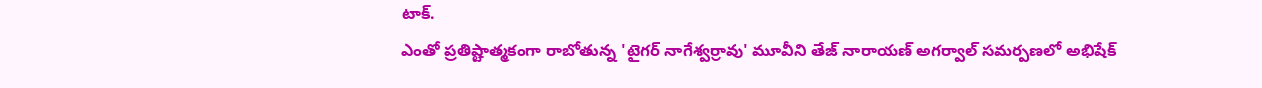టాక్.
ఎంతో ప్రతిష్టాత్మకంగా రాబోతున్న 'టైగర్ నాగేశ్వర్రావు' మూవీని తేజ్ నారాయణ్ అగర్వాల్ సమర్పణలో అభిషేక్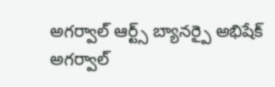అగర్వాల్ ఆర్ట్స్ బ్యానర్పై అభిషేక్ అగర్వాల్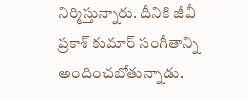నిర్మిస్తున్నారు. దీనికి జీవీ ప్రకాశ్ కుమార్ సంగీతాన్ని అందించబోతున్నాడు.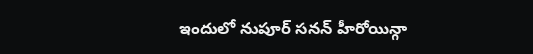ఇందులో నుపూర్ సనన్ హీరోయిన్గా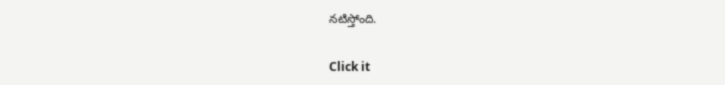నటిస్తోంది.


Click it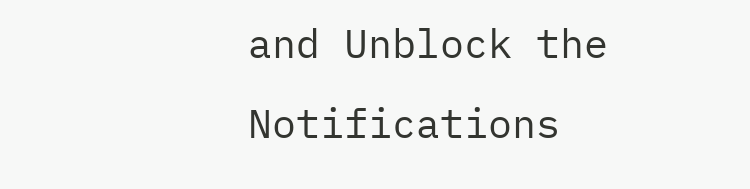and Unblock the Notifications